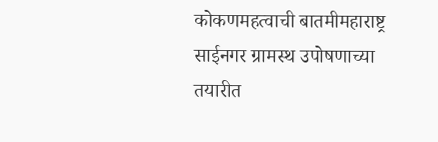कोकणमहत्वाची बातमीमहाराष्ट्र
साईनगर ग्रामस्थ उपोषणाच्या तयारीत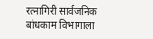रत्नागिरी सार्वजनिक बांधकाम विभागाला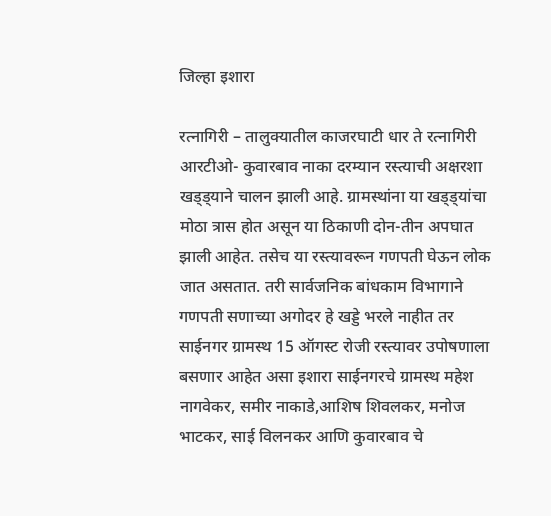जिल्हा इशारा

रत्नागिरी – तालुक्यातील काजरघाटी धार ते रत्नागिरी आरटीओ- कुवारबाव नाका दरम्यान रस्त्याची अक्षरशा खड्ड्याने चालन झाली आहे. ग्रामस्थांना या खड्ड्यांचा मोठा त्रास होत असून या ठिकाणी दोन-तीन अपघात झाली आहेत. तसेच या रस्त्यावरून गणपती घेऊन लोक जात असतात. तरी सार्वजनिक बांधकाम विभागाने गणपती सणाच्या अगोदर हे खड्डे भरले नाहीत तर साईनगर ग्रामस्थ 15 ऑगस्ट रोजी रस्त्यावर उपोषणाला बसणार आहेत असा इशारा साईनगरचे ग्रामस्थ महेश नागवेकर, समीर नाकाडे,आशिष शिवलकर, मनोज भाटकर, साई विलनकर आणि कुवारबाव चे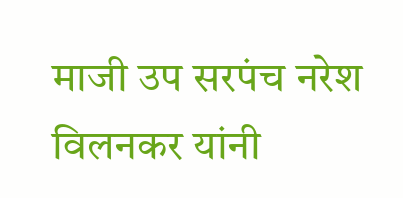माजी उप सरपंच नरेश विलनकर यांनी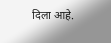दिला आहे.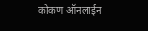कोकण ऑनलाईन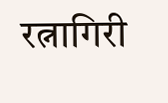रत्नागिरी